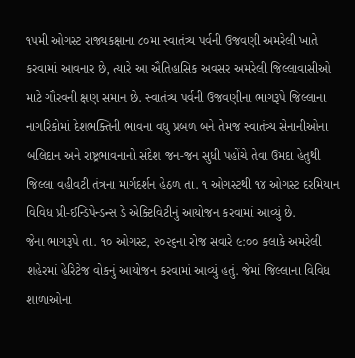૧૫મી ઓગસ્ટ રાજ્યકક્ષાના ૮૦મા સ્વાતંત્ર્ય પર્વની ઉજવણી અમરેલી ખાતે કરવામાં આવનાર છે, ત્યારે આ ઐતિહાસિક અવસર અમરેલી જિલ્લાવાસીઓ માટે ગૌરવની ક્ષણ સમાન છે. સ્વાતંત્ર્ય પર્વની ઉજવણીના ભાગરૂપે જિલ્લાના નાગરિકોમાં દેશભક્તિની ભાવના વધુ પ્રબળ બને તેમજ સ્વાતંત્ર્ય સેનાનીઓના બલિદાન અને રાષ્ટ્રભાવનાનો સંદેશ જન-જન સુધી પહોંચે તેવા ઉમદા હેતુથી જિલ્લા વહીવટી તંત્રના માર્ગદર્શન હેઠળ તા. ૧ ઓગસ્ટથી ૧૪ ઓગસ્ટ દરમિયાન વિવિધ પ્રી-ઈન્ડિપેન્ડન્સ ડે એક્ટિવિટીનું આયોજન કરવામાં આવ્યું છે.
જેના ભાગરૂપે તા. ૧૦ ઓગસ્ટ, ૨૦૨૬ના રોજ સવારે ૯:૦૦ કલાકે અમરેલી શહેરમાં હેરિટેજ વોકનું આયોજન કરવામાં આવ્યું હતું. જેમાં જિલ્લાના વિવિધ શાળાઓના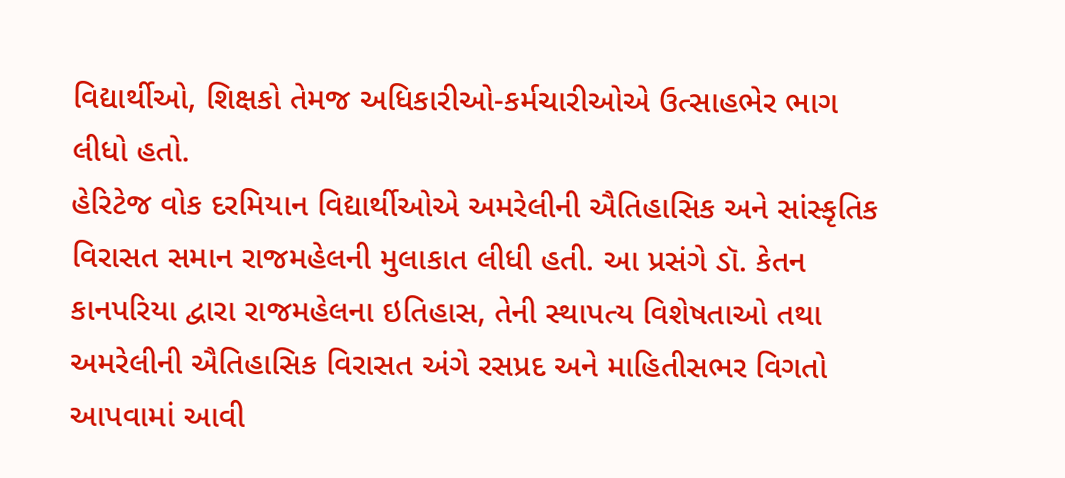વિદ્યાર્થીઓ, શિક્ષકો તેમજ અધિકારીઓ-કર્મચારીઓએ ઉત્સાહભેર ભાગ લીધો હતો.
હેરિટેજ વોક દરમિયાન વિદ્યાર્થીઓએ અમરેલીની ઐતિહાસિક અને સાંસ્કૃતિક વિરાસત સમાન રાજમહેલની મુલાકાત લીધી હતી. આ પ્રસંગે ડૉ. કેતન કાનપરિયા દ્વારા રાજમહેલના ઇતિહાસ, તેની સ્થાપત્ય વિશેષતાઓ તથા અમરેલીની ઐતિહાસિક વિરાસત અંગે રસપ્રદ અને માહિતીસભર વિગતો આપવામાં આવી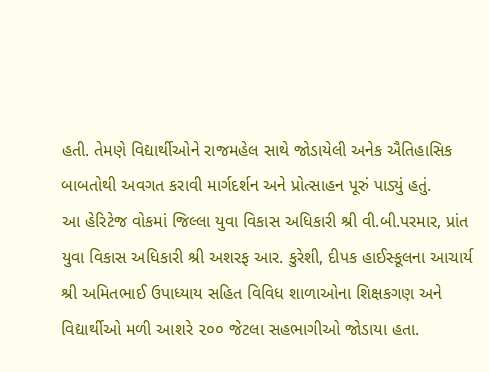હતી. તેમણે વિદ્યાર્થીઓને રાજમહેલ સાથે જોડાયેલી અનેક ઐતિહાસિક બાબતોથી અવગત કરાવી માર્ગદર્શન અને પ્રોત્સાહન પૂરું પાડ્યું હતું.
આ હેરિટેજ વોકમાં જિલ્લા યુવા વિકાસ અધિકારી શ્રી વી.બી.પરમાર, પ્રાંત યુવા વિકાસ અધિકારી શ્રી અશરફ આર. કુરેશી, દીપક હાઈસ્કૂલના આચાર્ય શ્રી અમિતભાઈ ઉપાધ્યાય સહિત વિવિધ શાળાઓના શિક્ષકગણ અને વિદ્યાર્થીઓ મળી આશરે ૨૦૦ જેટલા સહભાગીઓ જોડાયા હતા.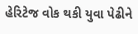હેરિટેજ વોક થકી યુવા પેઢીને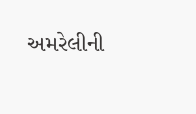અમરેલીની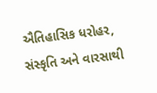ઐતિહાસિક ધરોહર, સંસ્કૃતિ અને વારસાથી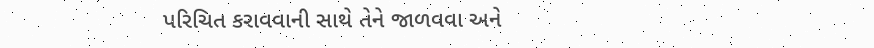પરિચિત કરાવવાની સાથે તેને જાળવવા અને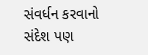સંવર્ધન કરવાનો સંદેશ પણ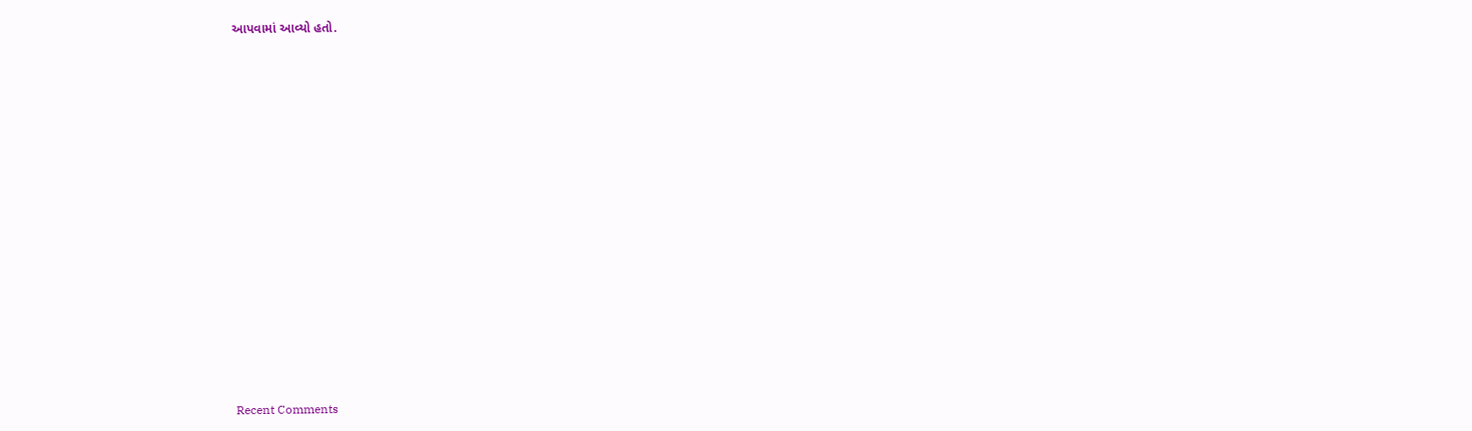આપવામાં આવ્યો હતો.

















Recent Comments